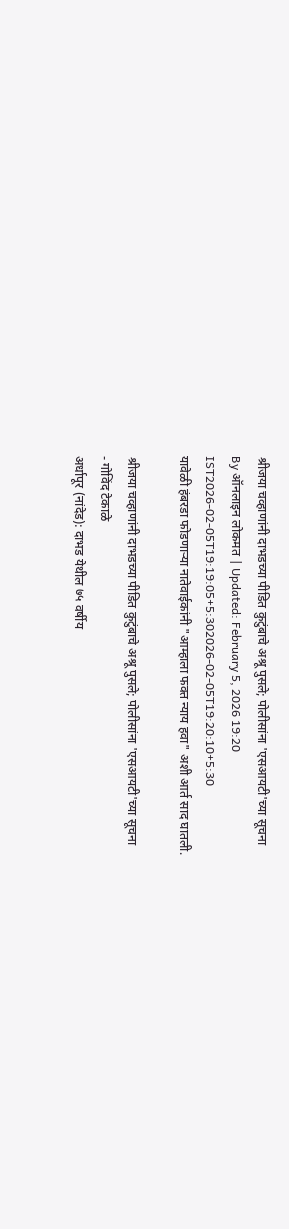श्रीजया चव्हाणांनी दाभडच्या पीडित कुटुंबाचे अश्रू पुसले; पोलीसांना 'एसआयटी'च्या सूचना
By ऑनलाइन लोकमत | Updated: February 5, 2026 19:20 IST2026-02-05T19:19:05+5:302026-02-05T19:20:10+5:30
यावेळी हंबरडा फोडणाऱ्या नातेवाईकांनी "आम्हाला फक्त न्याय हवा" अशी आर्त साद घातली.

श्रीजया चव्हाणांनी दाभडच्या पीडित कुटुंबाचे अश्रू पुसले; पोलीसांना 'एसआयटी'च्या सूचना
- गोविंद टेकाळे
अर्धापूर (नांदेड): दाभड येथील ७५ वर्षीय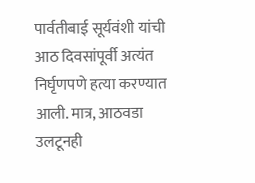पार्वतीबाई सूर्यवंशी यांची आठ दिवसांपूर्वी अत्यंत निर्घृणपणे हत्या करण्यात आली. मात्र, आठवडा उलटूनही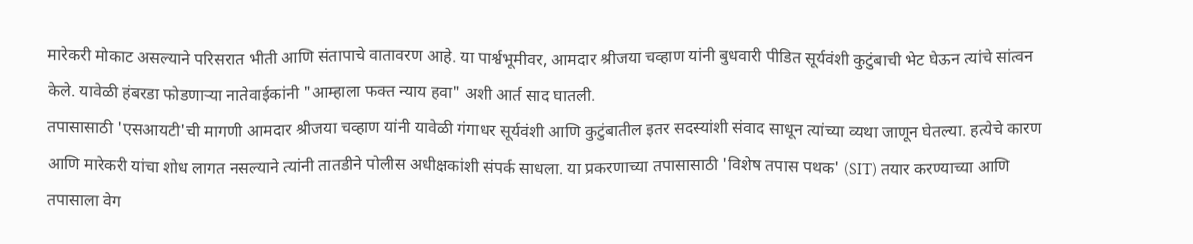मारेकरी मोकाट असल्याने परिसरात भीती आणि संतापाचे वातावरण आहे. या पार्श्वभूमीवर, आमदार श्रीजया चव्हाण यांनी बुधवारी पीडित सूर्यवंशी कुटुंबाची भेट घेऊन त्यांचे सांत्वन केले. यावेळी हंबरडा फोडणाऱ्या नातेवाईकांनी "आम्हाला फक्त न्याय हवा" अशी आर्त साद घातली.
तपासासाठी 'एसआयटी'ची मागणी आमदार श्रीजया चव्हाण यांनी यावेळी गंगाधर सूर्यवंशी आणि कुटुंबातील इतर सदस्यांशी संवाद साधून त्यांच्या व्यथा जाणून घेतल्या. हत्येचे कारण आणि मारेकरी यांचा शोध लागत नसल्याने त्यांनी तातडीने पोलीस अधीक्षकांशी संपर्क साधला. या प्रकरणाच्या तपासासाठी 'विशेष तपास पथक' (SIT) तयार करण्याच्या आणि तपासाला वेग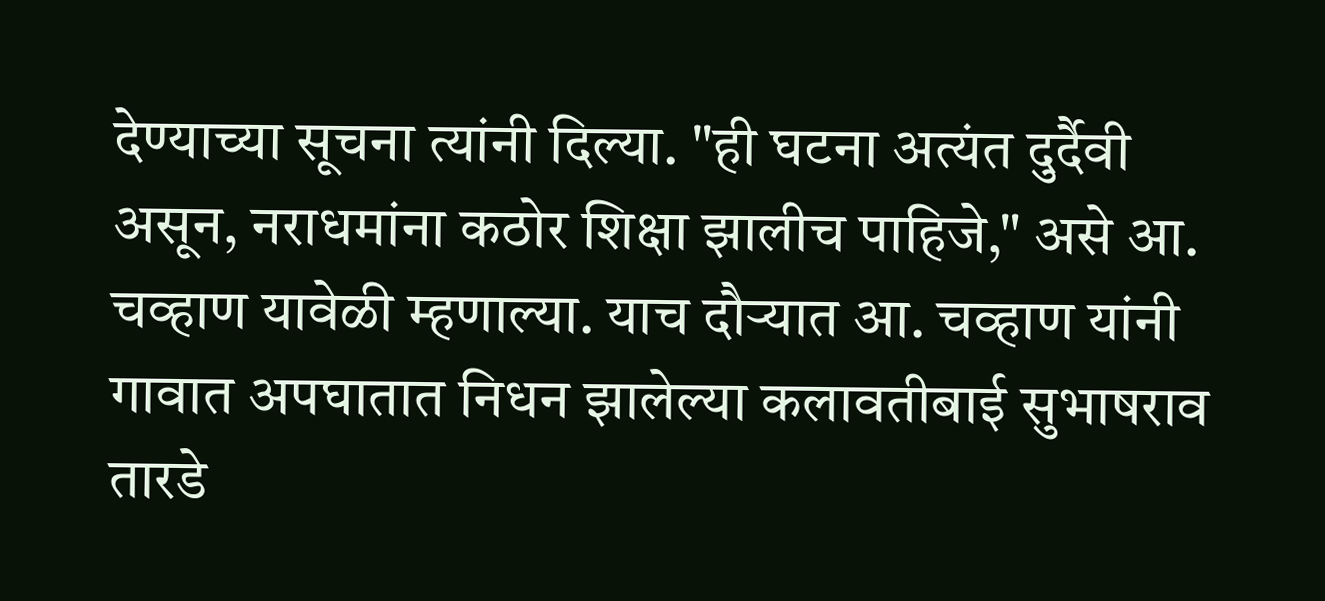देण्याच्या सूचना त्यांनी दिल्या. "ही घटना अत्यंत दुर्दैवी असून, नराधमांना कठोर शिक्षा झालीच पाहिजे," असे आ. चव्हाण यावेळी म्हणाल्या. याच दौऱ्यात आ. चव्हाण यांनी गावात अपघातात निधन झालेल्या कलावतीबाई सुभाषराव तारडे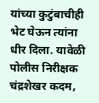यांच्या कुटुंबाचीही भेट घेऊन त्यांना धीर दिला. यावेळी पोलीस निरीक्षक चंद्रशेखर कदम,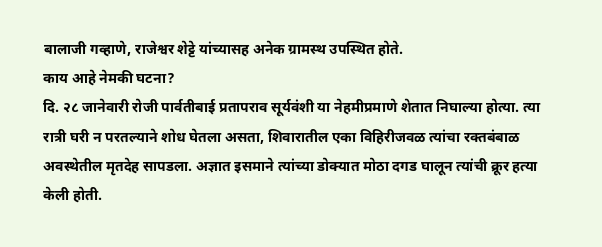बालाजी गव्हाणे, राजेश्वर शेट्टे यांच्यासह अनेक ग्रामस्थ उपस्थित होते.
काय आहे नेमकी घटना?
दि. २८ जानेवारी रोजी पार्वतीबाई प्रतापराव सूर्यवंशी या नेहमीप्रमाणे शेतात निघाल्या होत्या. त्या रात्री घरी न परतल्याने शोध घेतला असता, शिवारातील एका विहिरीजवळ त्यांचा रक्तबंबाळ अवस्थेतील मृतदेह सापडला. अज्ञात इसमाने त्यांच्या डोक्यात मोठा दगड घालून त्यांची क्रूर हत्या केली होती.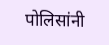पोलिसांनी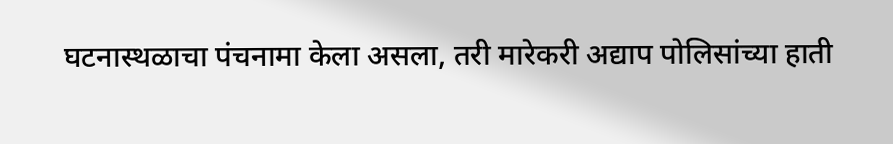घटनास्थळाचा पंचनामा केला असला, तरी मारेकरी अद्याप पोलिसांच्या हाती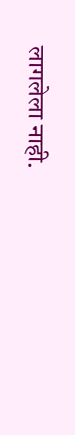लागलेला नाही.